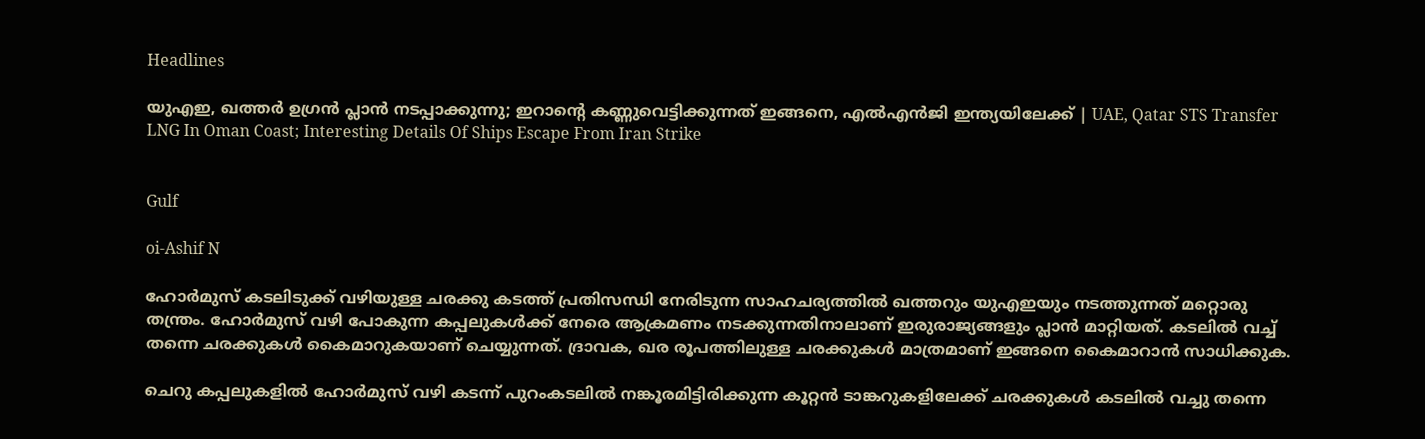Headlines

യുഎഇ, ഖത്തര്‍ ഉഗ്രന്‍ പ്ലാന്‍ നടപ്പാക്കുന്നു; ഇറാന്റെ കണ്ണുവെട്ടിക്കുന്നത് ഇങ്ങനെ, എല്‍എന്‍ജി ഇന്ത്യയിലേക്ക് | UAE, Qatar STS Transfer LNG In Oman Coast; Interesting Details Of Ships Escape From Iran Strike


Gulf

oi-Ashif N

ഹോര്‍മുസ് കടലിടുക്ക് വഴിയുള്ള ചരക്കു കടത്ത് പ്രതിസന്ധി നേരിടുന്ന സാഹചര്യത്തില്‍ ഖത്തറും യുഎഇയും നടത്തുന്നത് മറ്റൊരു തന്ത്രം. ഹോര്‍മുസ് വഴി പോകുന്ന കപ്പലുകള്‍ക്ക് നേരെ ആക്രമണം നടക്കുന്നതിനാലാണ് ഇരുരാജ്യങ്ങളും പ്ലാന്‍ മാറ്റിയത്. കടലില്‍ വച്ച് തന്നെ ചരക്കുകള്‍ കൈമാറുകയാണ് ചെയ്യുന്നത്. ദ്രാവക, ഖര രൂപത്തിലുള്ള ചരക്കുകള്‍ മാത്രമാണ് ഇങ്ങനെ കൈമാറാന്‍ സാധിക്കുക.

ചെറു കപ്പലുകളില്‍ ഹോര്‍മുസ് വഴി കടന്ന് പുറംകടലില്‍ നങ്കൂരമിട്ടിരിക്കുന്ന കൂറ്റന്‍ ടാങ്കറുകളിലേക്ക് ചരക്കുകള്‍ കടലില്‍ വച്ചു തന്നെ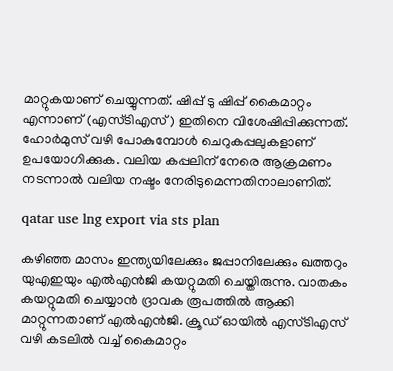മാറ്റുകയാണ് ചെയ്യുന്നത്. ഷിപ്പ് ടു ഷിപ്പ് കൈമാറ്റം എന്നാണ് (എസ്ടിഎസ്) ഇതിനെ വിശേഷിപ്പിക്കുന്നത്. ഹോര്‍മുസ് വഴി പോകുമ്പോള്‍ ചെറുകപ്പലുകളാണ് ഉപയോഗിക്കുക. വലിയ കപ്പലിന് നേരെ ആക്രമണം നടന്നാല്‍ വലിയ നഷ്ടം നേരിടുമെന്നതിനാലാണിത്.

qatar use lng export via sts plan

കഴിഞ്ഞ മാസം ഇന്ത്യയിലേക്കും ജപ്പാനിലേക്കും ഖത്തറും യുഎഇയും എല്‍എന്‍ജി കയറ്റുമതി ചെയ്തിരുന്നു. വാതകം കയറ്റുമതി ചെയ്യാന്‍ ദ്രാവക രൂപത്തില്‍ ആക്കി മാറ്റുന്നതാണ് എല്‍എന്‍ജി. ക്രൂഡ് ഓയില്‍ എസ്ടിഎസ് വഴി കടലില്‍ വച്ച് കൈമാറ്റം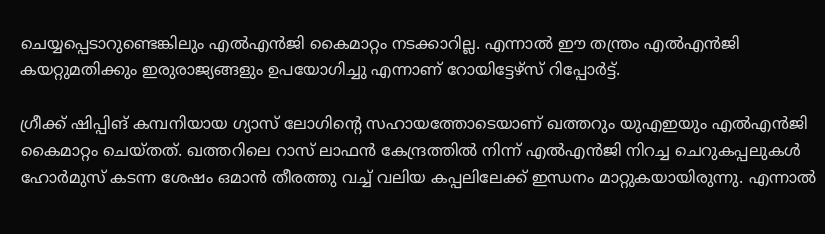ചെയ്യപ്പെടാറുണ്ടെങ്കിലും എല്‍എന്‍ജി കൈമാറ്റം നടക്കാറില്ല. എന്നാല്‍ ഈ തന്ത്രം എല്‍എന്‍ജി കയറ്റുമതിക്കും ഇരുരാജ്യങ്ങളും ഉപയോഗിച്ചു എന്നാണ് റോയിട്ടേഴ്‌സ് റിപ്പോര്‍ട്ട്.

ഗ്രീക്ക് ഷിപ്പിങ് കമ്പനിയായ ഗ്യാസ് ലോഗിന്റെ സഹായത്തോടെയാണ് ഖത്തറും യുഎഇയും എല്‍എന്‍ജി കൈമാറ്റം ചെയ്തത്. ഖത്തറിലെ റാസ് ലാഫന്‍ കേന്ദ്രത്തില്‍ നിന്ന് എല്‍എന്‍ജി നിറച്ച ചെറുകപ്പലുകള്‍ ഹോര്‍മുസ് കടന്ന ശേഷം ഒമാന്‍ തീരത്തു വച്ച് വലിയ കപ്പലിലേക്ക് ഇന്ധനം മാറ്റുകയായിരുന്നു. എന്നാല്‍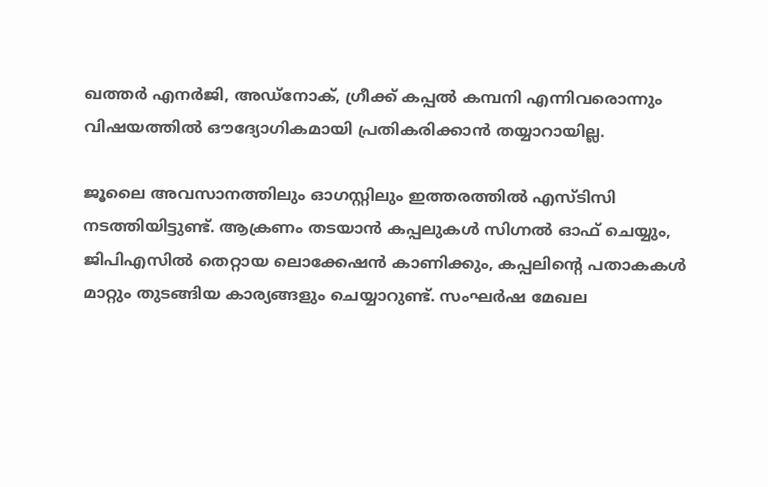ഖത്തര്‍ എനര്‍ജി, അഡ്‌നോക്, ഗ്രീക്ക് കപ്പല്‍ കമ്പനി എന്നിവരൊന്നും വിഷയത്തില്‍ ഔദ്യോഗികമായി പ്രതികരിക്കാന്‍ തയ്യാറായില്ല.

ജൂലൈ അവസാനത്തിലും ഓഗസ്റ്റിലും ഇത്തരത്തില്‍ എസ്ടിസി നടത്തിയിട്ടുണ്ട്. ആക്രണം തടയാന്‍ കപ്പലുകള്‍ സിഗ്നല്‍ ഓഫ് ചെയ്യും, ജിപിഎസില്‍ തെറ്റായ ലൊക്കേഷന്‍ കാണിക്കും, കപ്പലിന്റെ പതാകകള്‍ മാറ്റും തുടങ്ങിയ കാര്യങ്ങളും ചെയ്യാറുണ്ട്. സംഘര്‍ഷ മേഖല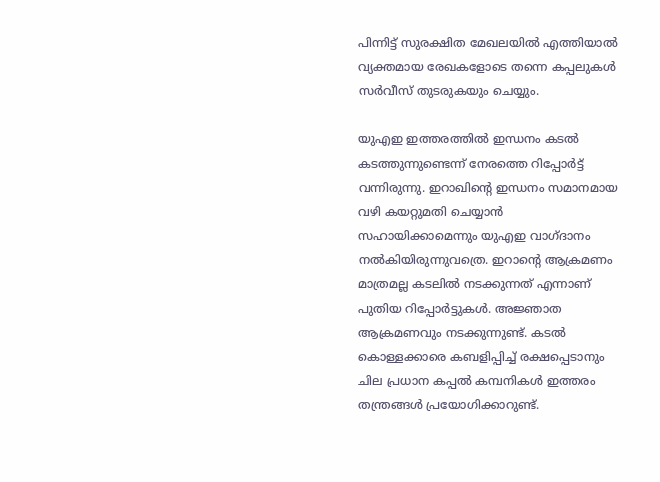പിന്നിട്ട് സുരക്ഷിത മേഖലയില്‍ എത്തിയാല്‍ വ്യക്തമായ രേഖകളോടെ തന്നെ കപ്പലുകള്‍ സര്‍വീസ് തുടരുകയും ചെയ്യും.

യുഎഇ ഇത്തരത്തില്‍ ഇന്ധനം കടല്‍ കടത്തുന്നുണ്ടെന്ന് നേരത്തെ റിപ്പോര്‍ട്ട് വന്നിരുന്നു. ഇറാഖിന്റെ ഇന്ധനം സമാനമായ വഴി കയറ്റുമതി ചെയ്യാന്‍ സഹായിക്കാമെന്നും യുഎഇ വാഗ്ദാനം നല്‍കിയിരുന്നുവത്രെ. ഇറാന്റെ ആക്രമണം മാത്രമല്ല കടലില്‍ നടക്കുന്നത് എന്നാണ് പുതിയ റിപ്പോര്‍ട്ടുകള്‍. അജ്ഞാത ആക്രമണവും നടക്കുന്നുണ്ട്. കടല്‍ കൊള്ളക്കാരെ കബളിപ്പിച്ച് രക്ഷപ്പെടാനും ചില പ്രധാന കപ്പല്‍ കമ്പനികള്‍ ഇത്തരം തന്ത്രങ്ങള്‍ പ്രയോഗിക്കാറുണ്ട്.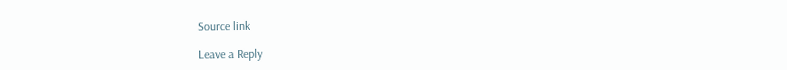Source link

Leave a Reply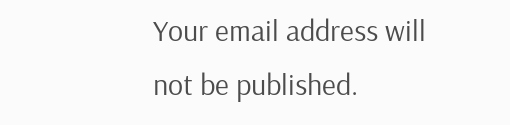Your email address will not be published.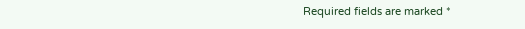Required fields are marked *